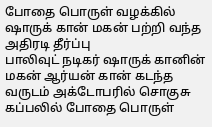போதை பொருள் வழக்கில் ஷாருக் கான் மகன் பற்றி வந்த அதிரடி தீர்ப்பு
பாலிவுட் நடிகர் ஷாருக் கானின் மகன் ஆர்யன் கான் கடந்த வருடம் அக்டோபரில் சொகுசு கப்பலில் போதை பொருள்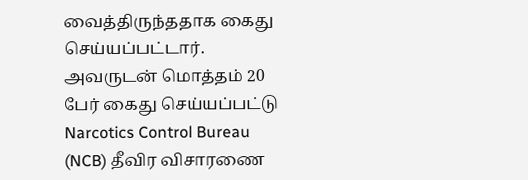வைத்திருந்ததாக கைது செய்யப்பட்டார். அவருடன் மொத்தம் 20 பேர் கைது செய்யப்பட்டு Narcotics Control Bureau (NCB) தீவிர விசாரணை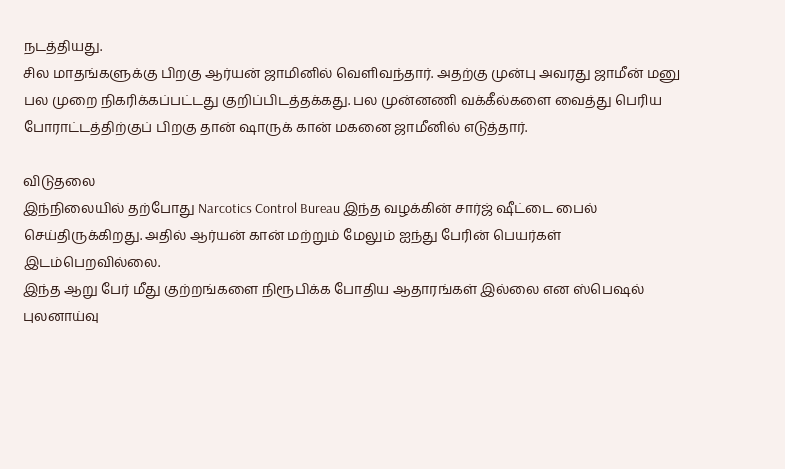நடத்தியது.
சில மாதங்களுக்கு பிறகு ஆர்யன் ஜாமினில் வெளிவந்தார். அதற்கு முன்பு அவரது ஜாமீன் மனு பல முறை நிகரிக்கப்பட்டது குறிப்பிடத்தக்கது. பல முன்னணி வக்கீல்களை வைத்து பெரிய போராட்டத்திற்குப் பிறகு தான் ஷாருக் கான் மகனை ஜாமீனில் எடுத்தார்.

விடுதலை
இந்நிலையில் தற்போது Narcotics Control Bureau இந்த வழக்கின் சார்ஜ் ஷீட்டை பைல் செய்திருக்கிறது. அதில் ஆர்யன் கான் மற்றும் மேலும் ஐந்து பேரின் பெயர்கள் இடம்பெறவில்லை.
இந்த ஆறு பேர் மீது குற்றங்களை நிரூபிக்க போதிய ஆதாரங்கள் இல்லை என ஸ்பெஷல் புலனாய்வு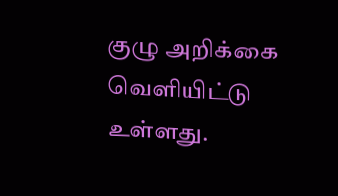குழு அறிக்கை வெளியிட்டு உள்ளது.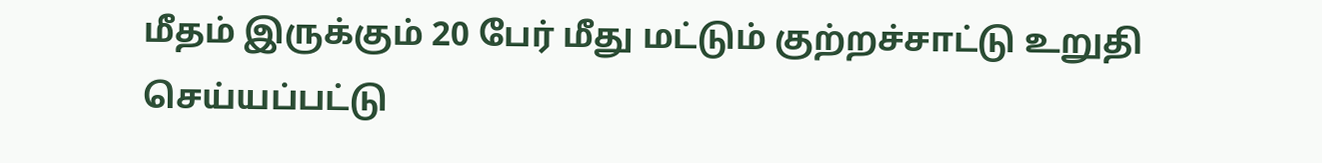மீதம் இருக்கும் 20 பேர் மீது மட்டும் குற்றச்சாட்டு உறுதி செய்யப்பட்டு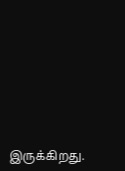இருக்கிறது.